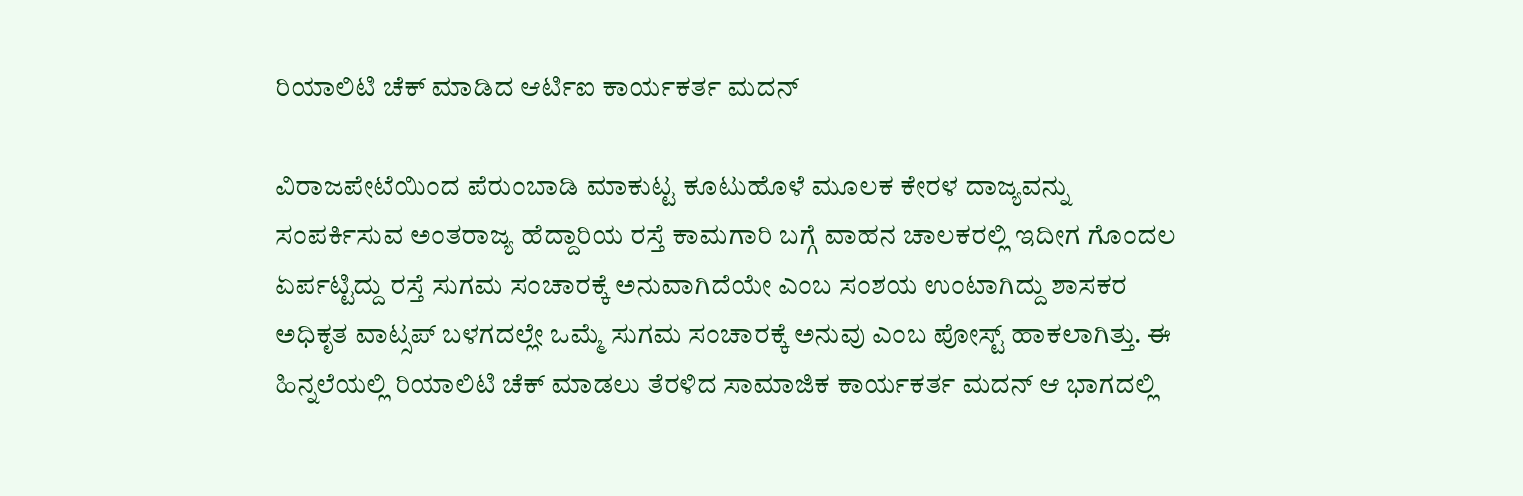ರಿಯಾಲಿಟಿ ಚೆಕ್ ಮಾಡಿದ ಆರ್ಟಿಐ ಕಾರ್ಯಕರ್ತ ಮದನ್

ವಿರಾಜಪೇಟೆಯಿಂದ ಪೆರುಂಬಾಡಿ ಮಾಕುಟ್ಟ ಕೂಟುಹೊಳೆ ಮೂಲಕ ಕೇರಳ ದಾಜ್ಯವನ್ನು ಸಂಪರ್ಕಿಸುವ ಅಂತರಾಜ್ಯ ಹೆದ್ದಾರಿಯ ರಸ್ತೆ ಕಾಮಗಾರಿ ಬಗ್ಗೆ ವಾಹನ ಚಾಲಕರಲ್ಲಿ ಇದೀಗ ಗೊಂದಲ ಏರ್ಪಟ್ಟಿದ್ದು ರಸ್ತೆ ಸುಗಮ ಸಂಚಾರಕ್ಕೆ ಅನುವಾಗಿದೆಯೇ ಎಂಬ ಸಂಶಯ ಉಂಟಾಗಿದ್ದು ಶಾಸಕರ ಅಧಿಕೃತ ವಾಟ್ಸಪ್ ಬಳಗದಲ್ಲೇ ಒಮ್ಮೆ ಸುಗಮ ಸಂಚಾರಕ್ಕೆ ಅನುವು ಎಂಬ ಪೋಸ್ಟ್ ಹಾಕಲಾಗಿತ್ತು. ಈ ಹಿನ್ನಲೆಯಲ್ಲಿ ರಿಯಾಲಿಟಿ ಚೆಕ್ ಮಾಡಲು ತೆರಳಿದ ಸಾಮಾಜಿಕ ಕಾರ್ಯಕರ್ತ ಮದನ್ ಆ ಭಾಗದಲ್ಲಿ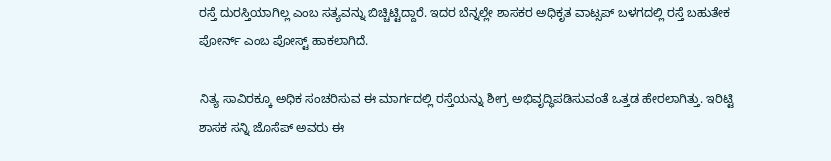ರಸ್ತೆ ದುರಸ್ತಿಯಾಗಿಲ್ಲ ಎಂಬ ಸತ್ಯವನ್ನು ಬಿಚ್ಚಿಟ್ಟಿದ್ದಾರೆ. ಇದರ ಬೆನ್ನಲ್ಲೇ ಶಾಸಕರ ಅಧಿಕೃತ ವಾಟ್ಸಪ್ ಬಳಗದಲ್ಲಿ ರಸ್ತೆ ಬಹುತೇಕ ಪೋರ್ನ್ ಎಂಬ ಪೋಸ್ಟ್ ಹಾಕಲಾಗಿದೆ.

ನಿತ್ಯ ಸಾವಿರಕ್ಕೂ ಅಧಿಕ ಸಂಚರಿಸುವ ಈ ಮಾರ್ಗದಲ್ಲಿ ರಸ್ತೆಯನ್ನು ಶೀಗ್ರ ಅಭಿವೃದ್ಧಿಪಡಿಸುವಂತೆ ಒತ್ತಡ ಹೇರಲಾಗಿತ್ತು. ಇರಿಟ್ಟಿ ಶಾಸಕ ಸನ್ನಿ ಜೊಸೆಪ್ ಅವರು ಈ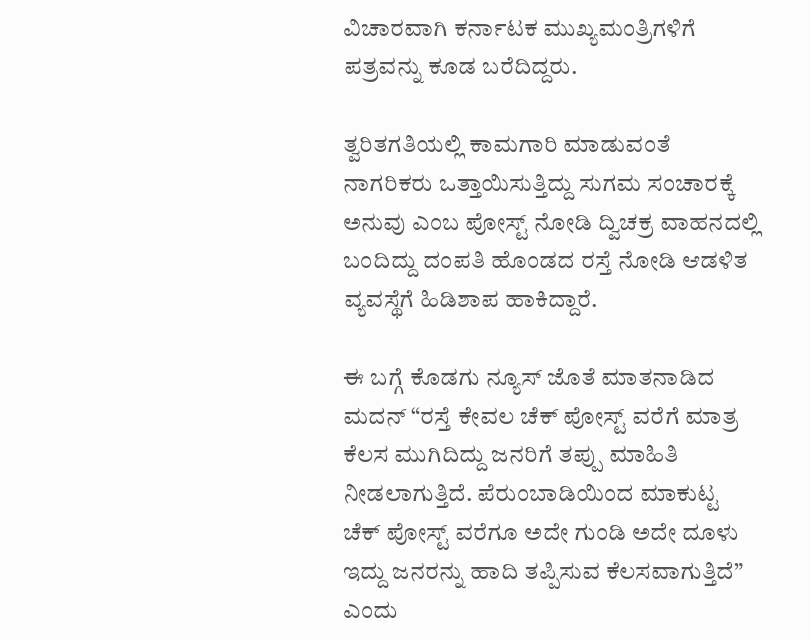ವಿಚಾರವಾಗಿ ಕರ್ನಾಟಕ ಮುಖ್ಯಮಂತ್ರಿಗಳಿಗೆ ಪತ್ರವನ್ನು ಕೂಡ ಬರೆದಿದ್ದರು.

ತ್ವರಿತಗತಿಯಲ್ಲಿ ಕಾಮಗಾರಿ ಮಾಡುವಂತೆ ನಾಗರಿಕರು ಒತ್ತಾಯಿಸುತ್ತಿದ್ದು ಸುಗಮ ಸಂಚಾರಕ್ಕೆ ಅನುವು ಎಂಬ ಪೋಸ್ಟ್ ನೋಡಿ ದ್ವಿಚಕ್ರ ವಾಹನದಲ್ಲಿ ಬಂದಿದ್ದು ದಂಪತಿ ಹೊಂಡದ ರಸ್ತೆ ನೋಡಿ ಆಡಳಿತ ವ್ಯವಸ್ಥೆಗೆ ಹಿಡಿಶಾಪ ಹಾಕಿದ್ದಾರೆ.

ಈ ಬಗ್ಗೆ ಕೊಡಗು ನ್ಯೂಸ್ ಜೊತೆ ಮಾತನಾಡಿದ ಮದನ್ “ರಸ್ತೆ ಕೇವಲ ಚೆಕ್ ಪೋಸ್ಟ್ ವರೆಗೆ ಮಾತ್ರ ಕೆಲಸ ಮುಗಿದಿದ್ದು ಜನರಿಗೆ ತಪ್ಪು ಮಾಹಿತಿ ನೀಡಲಾಗುತ್ತಿದೆ. ಪೆರುಂಬಾಡಿಯಿಂದ ಮಾಕುಟ್ಟ ಚೆಕ್ ಪೋಸ್ಟ್ ವರೆಗೂ ಅದೇ ಗುಂಡಿ ಅದೇ ದೂಳು ಇದ್ದು ಜನರನ್ನು ಹಾದಿ ತಪ್ಪಿಸುವ ಕೆಲಸವಾಗುತ್ತಿದೆ” ಎಂದು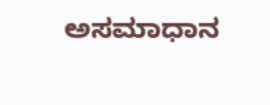ಅಸಮಾಧಾನ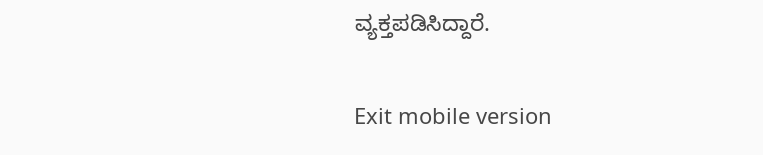ವ್ಯಕ್ತಪಡಿಸಿದ್ದಾರೆ.

Exit mobile version